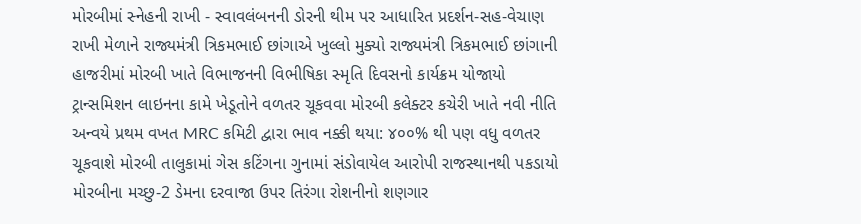મોરબીમાં સ્નેહની રાખી - સ્વાવલંબનની ડોરની થીમ પર આધારિત પ્રદર્શન-સહ-વેચાણ રાખી મેળાને રાજ્યમંત્રી ત્રિકમભાઈ છાંગાએ ખુલ્લો મુક્યો રાજ્યમંત્રી ત્રિકમભાઈ છાંગાની હાજરીમાં મોરબી ખાતે વિભાજનની વિભીષિકા સ્મૃતિ દિવસનો કાર્યક્રમ યોજાયો ટ્રાન્સમિશન લાઇનના કામે ખેડૂતોને વળતર ચૂકવવા મોરબી કલેક્ટર કચેરી ખાતે નવી નીતિ અન્વયે પ્રથમ વખત MRC કમિટી દ્વારા ભાવ નક્કી થયા: ૪૦૦% થી પણ વધુ વળતર ચૂકવાશે મોરબી તાલુકામાં ગેસ કટિંગના ગુનામાં સંડોવાયેલ આરોપી રાજસ્થાનથી પકડાયો મોરબીના મચ્છુ-2 ડેમના દરવાજા ઉપર તિરંગા રોશનીનો શણગાર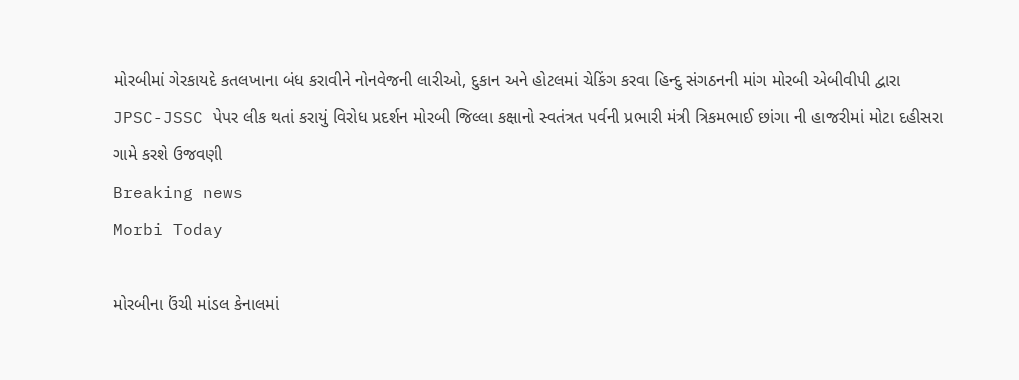મોરબીમાં ગેરકાયદે કતલખાના બંધ કરાવીને નોનવેજની લારીઓ, દુકાન અને હોટલમાં ચેકિંગ કરવા હિન્દુ સંગઠનની માંગ મોરબી એબીવીપી દ્વારા JPSC-JSSC પેપર લીક થતાં કરાયું વિરોધ પ્રદર્શન મોરબી જિલ્લા કક્ષાનો સ્વતંત્રત પર્વની પ્રભારી મંત્રી ત્રિકમભાઈ છાંગા ની હાજરીમાં મોટા દહીસરા ગામે કરશે ઉજવણી
Breaking news
Morbi Today

મોરબીના ઉંચી માંડલ કેનાલમાં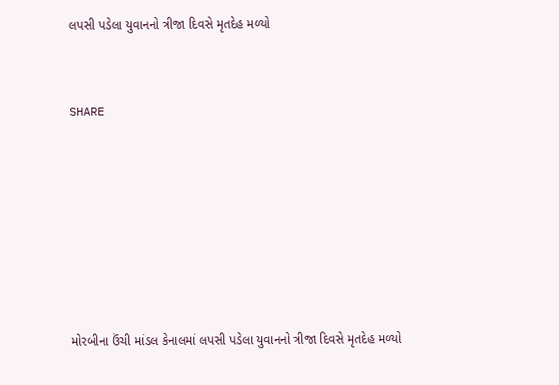લપસી પડેલા યુવાનનો ત્રીજા દિવસે મૃતદેહ મળ્યો


SHARE







મોરબીના ઉંચી માંડલ કેનાલમાં લપસી પડેલા યુવાનનો ત્રીજા દિવસે મૃતદેહ મળ્યો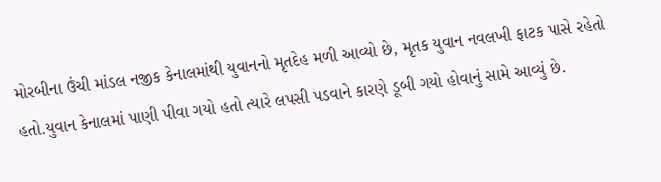મોરબીના ઉંચી માંડલ નજીક કેનાલમાંથી યુવાનનો મૃતદેહ મળી આવ્યો છે, મૃતક યુવાન નવલખી ફાટક પાસે રહેતો હતો.યુવાન કેનાલમાં પાણી પીવા ગયો હતો ત્યારે લપસી પડવાને કારણે ડૂબી ગયો હોવાનું સામે આવ્યું છે.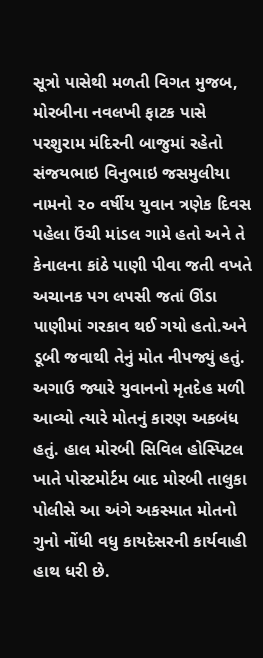સૂત્રો પાસેથી મળતી વિગત મુજબ, મોરબીના નવલખી ફાટક પાસે પરશુરામ મંદિરની બાજુમાં રહેતો સંજયભાઇ વિનુભાઇ જસમુલીયા નામનો ૨૦ વર્ષીય યુવાન ત્રણેક દિવસ પહેલા ઉંચી માંડલ ગામે હતો અને તે કેનાલના કાંઠે પાણી પીવા જતી વખતે અચાનક પગ લપસી જતાં ઊંડા પાણીમાં ગરકાવ થઈ ગયો હતો.અને ડૂબી જવાથી તેનું મોત નીપજ્યું હતું. અગાઉ જ્યારે યુવાનનો મૃતદેહ મળી આવ્યો ત્યારે મોતનું કારણ અકબંધ હતું. હાલ મોરબી સિવિલ હોસ્પિટલ ખાતે પોસ્ટમોર્ટમ બાદ મોરબી તાલુકા પોલીસે આ અંગે અકસ્માત મોતનો ગુનો નોંધી વધુ કાયદેસરની કાર્યવાહી હાથ ધરી છે.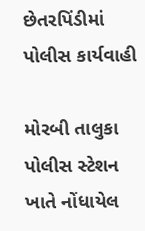છેતરપિંડીમાં પોલીસ કાર્યવાહી

મોરબી તાલુકા પોલીસ સ્ટેશન ખાતે નોંધાયેલ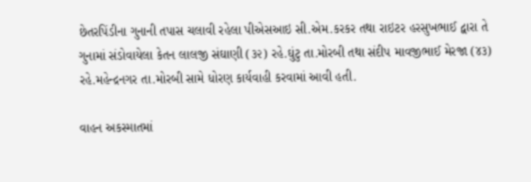છેતરપિંડીના ગુનાની તપાસ ચલાવી રહેલા પીએસઆઇ સી.એમ.કરકર તથા રાઇટર હરસુખભાઈ દ્વારા તે ગુનામાં સંડોવાયેલા કેતન લાલજી સંઘાણી (૩૨) રહે.ઘુંટુ તા.મોરબી તથા સંદીપ માવજીભાઈ મેરજા (૪૩) રહે.મહેન્દ્રનગર તા.મોરબી સામે ધોરણ કાર્યવાહી કરવામાં આવી હતી.

વાહન અકસ્માતમાં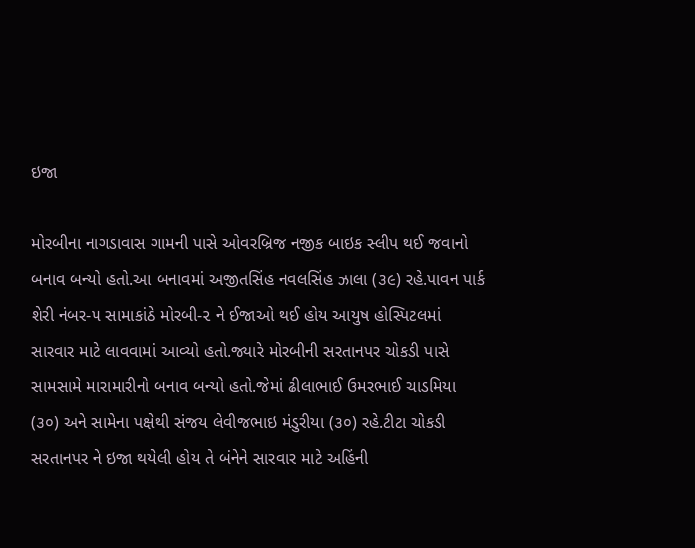ઇજા

મોરબીના નાગડાવાસ ગામની પાસે ઓવરબ્રિજ નજીક બાઇક સ્લીપ થઈ જવાનો બનાવ બન્યો હતો.આ બનાવમાં અજીતસિંહ નવલસિંહ ઝાલા (૩૯) રહે.પાવન પાર્ક શેરી નંબર-૫ સામાકાંઠે મોરબી-૨ ને ઈજાઓ થઈ હોય આયુષ હોસ્પિટલમાં સારવાર માટે લાવવામાં આવ્યો હતો.જ્યારે મોરબીની સરતાનપર ચોકડી પાસે સામસામે મારામારીનો બનાવ બન્યો હતો.જેમાં ઢીલાભાઈ ઉમરભાઈ ચાડમિયા (૩૦) અને સામેના પક્ષેથી સંજય લેવીજભાઇ મંડુરીયા (૩૦) રહે.ટીટા ચોકડી સરતાનપર ને ઇજા થયેલી હોય તે બંનેને સારવાર માટે અહિંની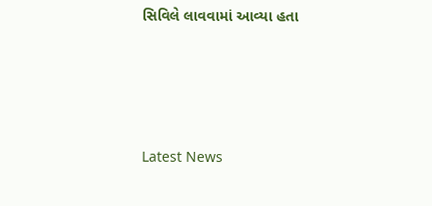સિવિલે લાવવામાં આવ્યા હતા






Latest News